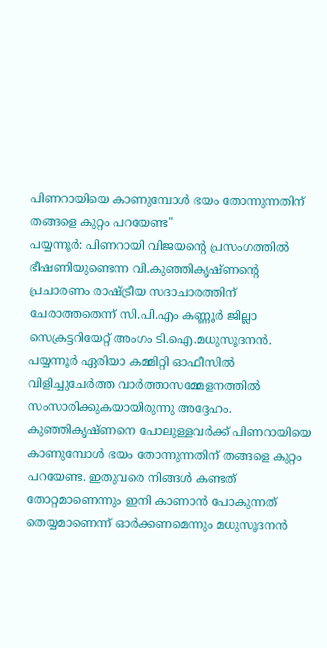പിണറായിയെ കാണുമ്പോൾ ഭയം തോന്നുന്നതിന് തങ്ങളെ കുറ്റം പറയേണ്ട"
പയ്യന്നൂർ: പിണറായി വിജയന്റെ പ്രസംഗത്തിൽ ഭീഷണിയുണ്ടെന്ന വി.കുഞ്ഞികൃഷ്ണന്റെ പ്രചാരണം രാഷ്ട്രീയ സദാചാരത്തിന് ചേരാത്തതെന്ന് സി.പി.എം കണ്ണൂർ ജില്ലാ സെക്രട്ടറിയേറ്റ് അംഗം ടി.ഐ.മധുസൂദനൻ. പയ്യന്നൂർ ഏരിയാ കമ്മിറ്റി ഓഫീസിൽ വിളിച്ചുചേർത്ത വാർത്താസമ്മേളനത്തിൽ സംസാരിക്കുകയായിരുന്നു അദ്ദേഹം. കുഞ്ഞികൃഷ്ണനെ പോലുള്ളവർക്ക് പിണറായിയെ കാണുമ്പോൾ ഭയം തോന്നുന്നതിന് തങ്ങളെ കുറ്റം പറയേണ്ട. ഇതുവരെ നിങ്ങൾ കണ്ടത് തോറ്റമാണെന്നും ഇനി കാണാൻ പോകുന്നത് തെയ്യമാണെന്ന് ഓർക്കണമെന്നും മധുസൂദനൻ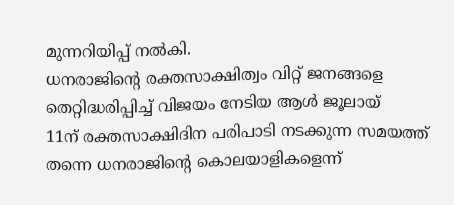മുന്നറിയിപ്പ് നൽകി.
ധനരാജിന്റെ രക്തസാക്ഷിത്വം വിറ്റ് ജനങ്ങളെ തെറ്റിദ്ധരിപ്പിച്ച് വിജയം നേടിയ ആൾ ജൂലായ്
11ന് രക്തസാക്ഷിദിന പരിപാടി നടക്കുന്ന സമയത്ത് തന്നെ ധനരാജിന്റെ കൊലയാളികളെന്ന്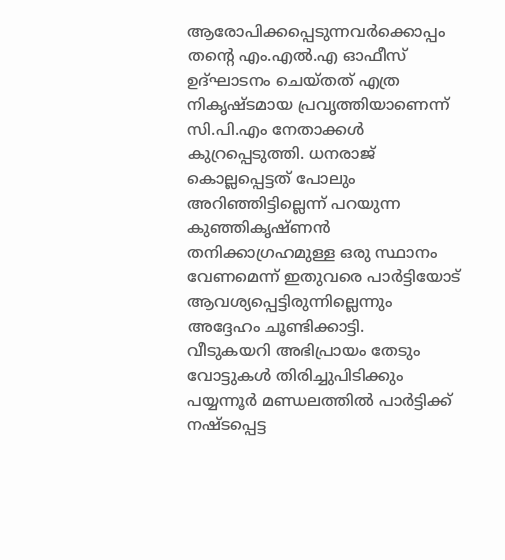ആരോപിക്കപ്പെടുന്നവർക്കൊപ്പം തന്റെ എം.എൽ.എ ഓഫീസ് ഉദ്ഘാടനം ചെയ്തത് എത്ര നികൃഷ്ടമായ പ്രവൃത്തിയാണെന്ന് സി.പി.എം നേതാക്കൾ കുറ്രപ്പെടുത്തി. ധനരാജ് കൊല്ലപ്പെട്ടത് പോലും അറിഞ്ഞിട്ടില്ലെന്ന് പറയുന്ന കുഞ്ഞികൃഷ്ണൻ തനിക്കാഗ്രഹമുള്ള ഒരു സ്ഥാനം വേണമെന്ന് ഇതുവരെ പാർട്ടിയോട് ആവശ്യപ്പെട്ടിരുന്നില്ലെന്നും അദ്ദേഹം ചൂണ്ടിക്കാട്ടി.
വീടുകയറി അഭിപ്രായം തേടും വോട്ടുകൾ തിരിച്ചുപിടിക്കും
പയ്യന്നൂർ മണ്ഡലത്തിൽ പാർട്ടിക്ക് നഷ്ടപ്പെട്ട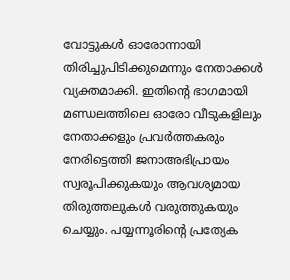വോട്ടുകൾ ഓരോന്നായി തിരിച്ചുപിടിക്കുമെന്നും നേതാക്കൾ വ്യക്തമാക്കി. ഇതിന്റെ ഭാഗമായി മണ്ഡലത്തിലെ ഓരോ വീടുകളിലും നേതാക്കളും പ്രവർത്തകരും നേരിട്ടെത്തി ജനാഅഭിപ്രായം സ്വരൂപിക്കുകയും ആവശ്യമായ തിരുത്തലുകൾ വരുത്തുകയും ചെയ്യും. പയ്യന്നൂരിന്റെ പ്രത്യേക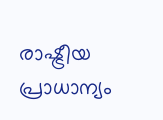രാഷ്ട്രീയ പ്രാധാന്യം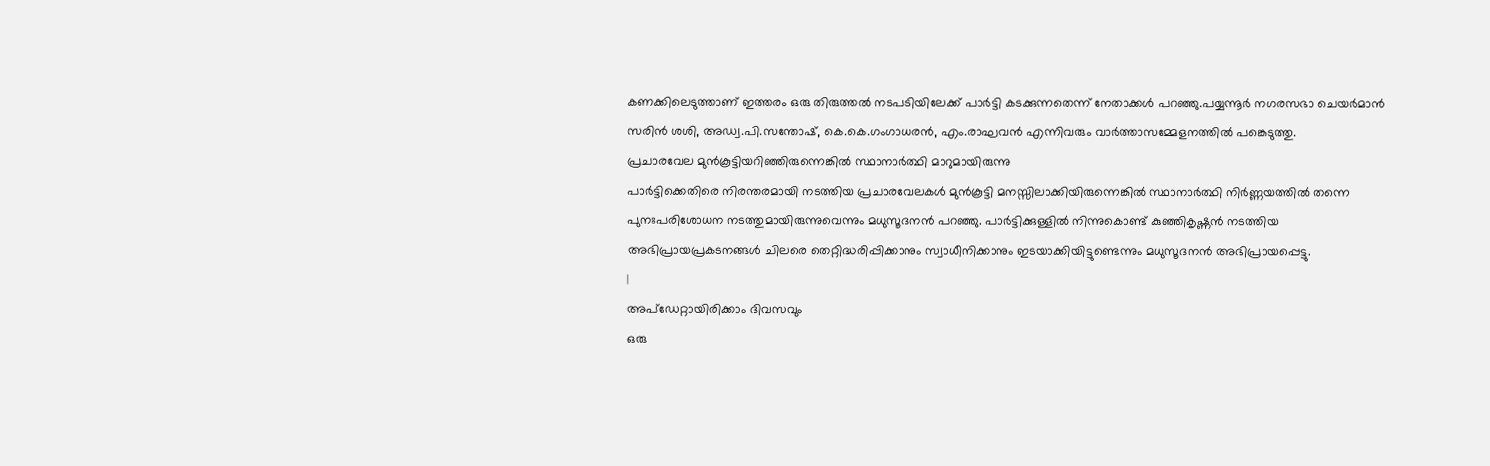കണക്കിലെടുത്താണ് ഇത്തരം ഒരു തിരുത്തൽ നടപടിയിലേക്ക് പാർട്ടി കടക്കുന്നതെന്ന് നേതാക്കൾ പറഞ്ഞു.പയ്യന്നൂർ നഗരസഭാ ചെയർമാൻ സരിൻ ശശി, അഡ്വ.പി.സന്തോഷ്, കെ.കെ.ഗംഗാധരൻ, എം.രാഘവൻ എന്നിവരും വാർത്താസമ്മേളനത്തിൽ പങ്കെടുത്തു.
പ്രചാരവേല മുൻകൂട്ടിയറിഞ്ഞിരുന്നെങ്കിൽ സ്ഥാനാർത്ഥി മാറുമായിരുന്നു
പാർട്ടിക്കെതിരെ നിരന്തരമായി നടത്തിയ പ്രചാരവേലകൾ മുൻകൂട്ടി മനസ്സിലാക്കിയിരുന്നെങ്കിൽ സ്ഥാനാർത്ഥി നിർണ്ണയത്തിൽ തന്നെ പുനഃപരിശോധന നടത്തുമായിരുന്നുവെന്നും മധുസൂദനൻ പറഞ്ഞു. പാർട്ടിക്കുള്ളിൽ നിന്നുകൊണ്ട് കുഞ്ഞികൃഷ്ണൻ നടത്തിയ അഭിപ്രായപ്രകടനങ്ങൾ ചിലരെ തെറ്റിദ്ധരിപ്പിക്കാനും സ്വാധീനിക്കാനും ഇടയാക്കിയിട്ടുണ്ടെന്നും മധുസൂദനൻ അഭിപ്രായപ്പെട്ടു.
|
അപ്ഡേറ്റായിരിക്കാം ദിവസവും
ഒരു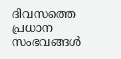ദിവസത്തെ പ്രധാന സംഭവങ്ങൾ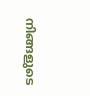നിങ്ങളുടെ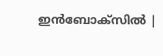ഇൻബോക്സിൽ |